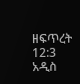ዘፍጥረት 12:3 አዲስ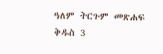ዓለም ትርጉም መጽሐፍ ቅዱስ 3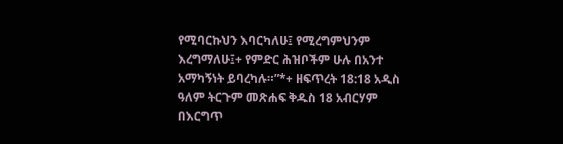የሚባርኩህን እባርካለሁ፤ የሚረግምህንም እረግማለሁ፤+ የምድር ሕዝቦችም ሁሉ በአንተ አማካኝነት ይባረካሉ።”*+ ዘፍጥረት 18:18 አዲስ ዓለም ትርጉም መጽሐፍ ቅዱስ 18 አብርሃም በእርግጥ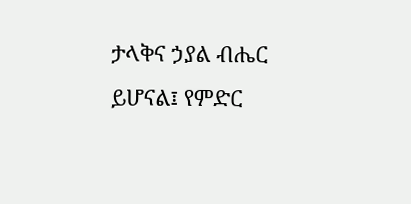ታላቅና ኃያል ብሔር ይሆናል፤ የምድር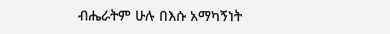ብሔራትም ሁሉ በእሱ አማካኝነት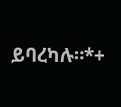ይባረካሉ።*+